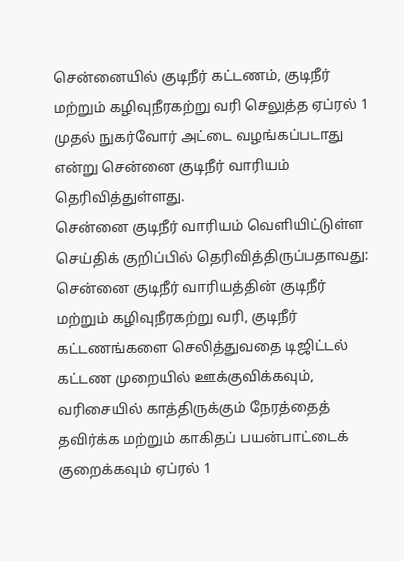சென்னையில் குடிநீர் கட்டணம், குடிநீர் மற்றும் கழிவுநீரகற்று வரி செலுத்த ஏப்ரல் 1 முதல் நுகர்வோர் அட்டை வழங்கப்படாது என்று சென்னை குடிநீர் வாரியம் தெரிவித்துள்ளது.
சென்னை குடிநீர் வாரியம் வெளியிட்டுள்ள செய்திக் குறிப்பில் தெரிவித்திருப்பதாவது:
சென்னை குடிநீர் வாரியத்தின் குடிநீர் மற்றும் கழிவுநீரகற்று வரி, குடிநீர் கட்டணங்களை செலித்துவதை டிஜிட்டல் கட்டண முறையில் ஊக்குவிக்கவும், வரிசையில் காத்திருக்கும் நேரத்தைத் தவிர்க்க மற்றும் காகிதப் பயன்பாட்டைக் குறைக்கவும் ஏப்ரல் 1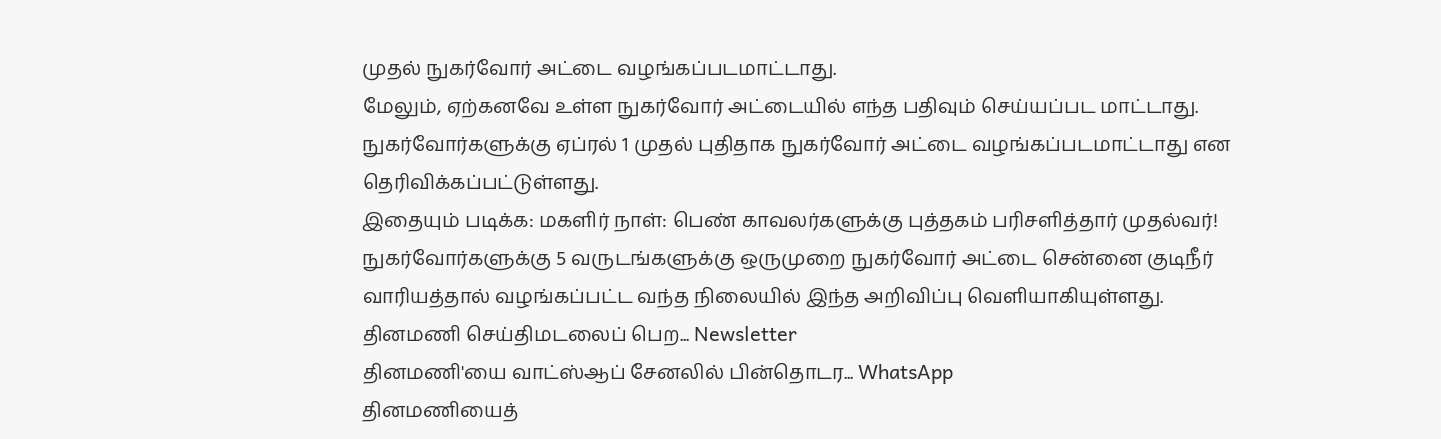முதல் நுகர்வோர் அட்டை வழங்கப்படமாட்டாது.
மேலும், ஏற்கனவே உள்ள நுகர்வோர் அட்டையில் எந்த பதிவும் செய்யப்பட மாட்டாது. நுகர்வோர்களுக்கு ஏப்ரல் 1 முதல் புதிதாக நுகர்வோர் அட்டை வழங்கப்படமாட்டாது என தெரிவிக்கப்பட்டுள்ளது.
இதையும் படிக்க: மகளிர் நாள்: பெண் காவலர்களுக்கு புத்தகம் பரிசளித்தார் முதல்வர்!
நுகர்வோர்களுக்கு 5 வருடங்களுக்கு ஒருமுறை நுகர்வோர் அட்டை சென்னை குடிநீர் வாரியத்தால் வழங்கப்பட்ட வந்த நிலையில் இந்த அறிவிப்பு வெளியாகியுள்ளது.
தினமணி செய்திமடலைப் பெற... Newsletter
தினமணி'யை வாட்ஸ்ஆப் சேனலில் பின்தொடர... WhatsApp
தினமணியைத்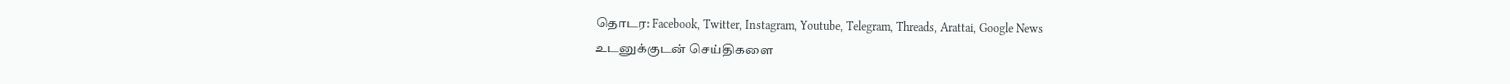தொடர: Facebook, Twitter, Instagram, Youtube, Telegram, Threads, Arattai, Google News
உடனுக்குடன் செய்திகளை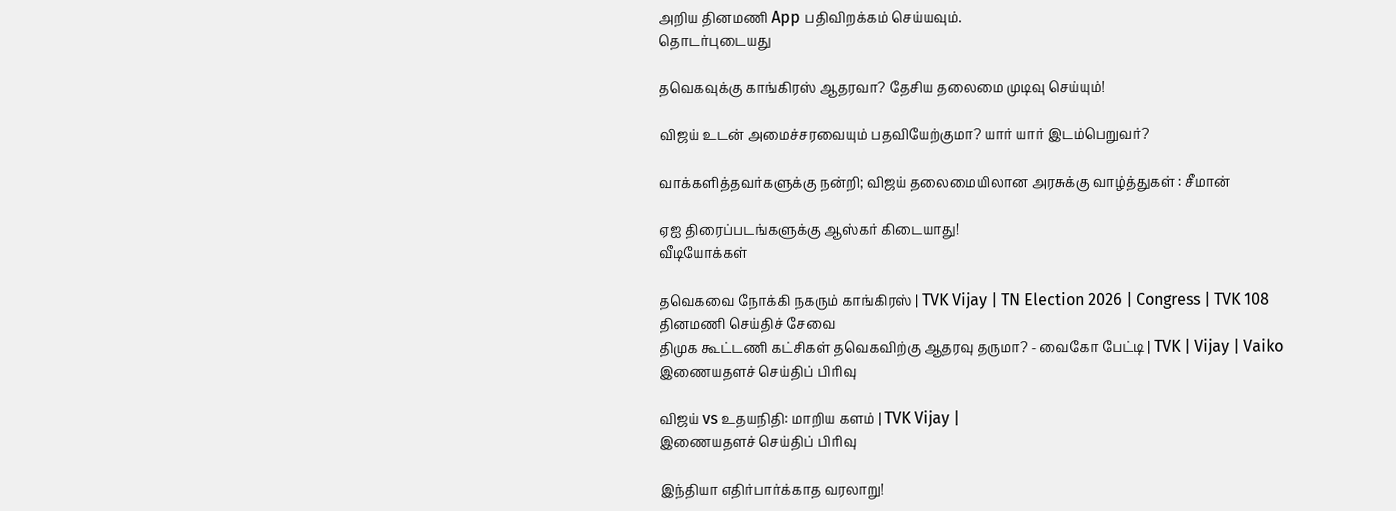அறிய தினமணி App பதிவிறக்கம் செய்யவும்.
தொடர்புடையது

தவெகவுக்கு காங்கிரஸ் ஆதரவா? தேசிய தலைமை முடிவு செய்யும்!

விஜய் உடன் அமைச்சரவையும் பதவியேற்குமா? யார் யார் இடம்பெறுவர்?

வாக்களித்தவர்களுக்கு நன்றி; விஜய் தலைமையிலான அரசுக்கு வாழ்த்துகள் : சீமான்

ஏஐ திரைப்படங்களுக்கு ஆஸ்கர் கிடையாது!
வீடியோக்கள்

தவெகவை நோக்கி நகரும் காங்கிரஸ் | TVK Vijay | TN Election 2026 | Congress | TVK 108
தினமணி செய்திச் சேவை
திமுக கூட்டணி கட்சிகள் தவெகவிற்கு ஆதரவு தருமா? - வைகோ பேட்டி | TVK | Vijay | Vaiko
இணையதளச் செய்திப் பிரிவு

விஜய் vs உதயநிதி: மாறிய களம் | TVK Vijay |
இணையதளச் செய்திப் பிரிவு

இந்தியா எதிர்பார்க்காத வரலாறு!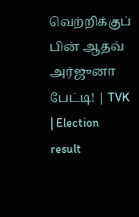வெற்றிக்குப் பின் ஆதவ் அர்ஜுனா பேட்டி! | TVK | Election result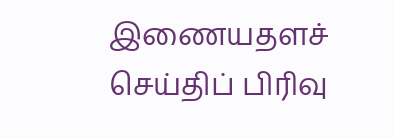இணையதளச் செய்திப் பிரிவு